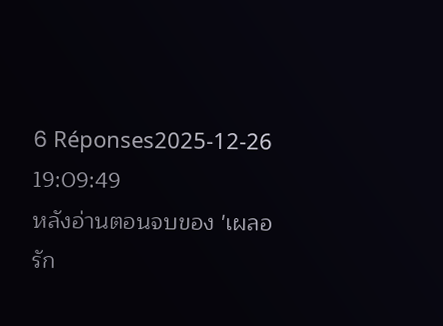6 Réponses2025-12-26 19:09:49
หลังอ่านตอนจบของ 'เผลอรัก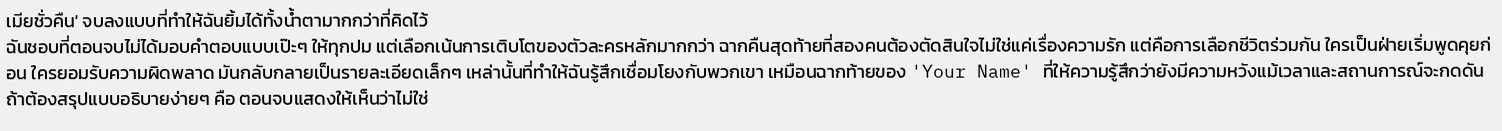เมียชั่วคืน' จบลงแบบที่ทำให้ฉันยิ้มได้ทั้งน้ำตามากกว่าที่คิดไว้
ฉันชอบที่ตอนจบไม่ได้มอบคำตอบแบบเป๊ะๆ ให้ทุกปม แต่เลือกเน้นการเติบโตของตัวละครหลักมากกว่า ฉากคืนสุดท้ายที่สองคนต้องตัดสินใจไม่ใช่แค่เรื่องความรัก แต่คือการเลือกชีวิตร่วมกัน ใครเป็นฝ่ายเริ่มพูดคุยก่อน ใครยอมรับความผิดพลาด มันกลับกลายเป็นรายละเอียดเล็กๆ เหล่านั้นที่ทำให้ฉันรู้สึกเชื่อมโยงกับพวกเขา เหมือนฉากท้ายของ 'Your Name' ที่ให้ความรู้สึกว่ายังมีความหวังแม้เวลาและสถานการณ์จะกดดัน
ถ้าต้องสรุปแบบอธิบายง่ายๆ คือ ตอนจบแสดงให้เห็นว่าไม่ใช่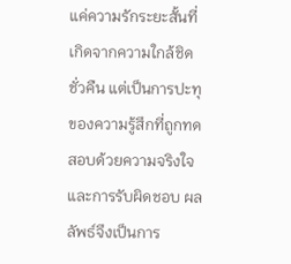แค่ความรักระยะสั้นที่เกิดจากความใกล้ชิดชั่วคืน แต่เป็นการปะทุของความรู้สึกที่ถูกทดสอบด้วยความจริงใจและการรับผิดชอบ ผลลัพธ์จึงเป็นการ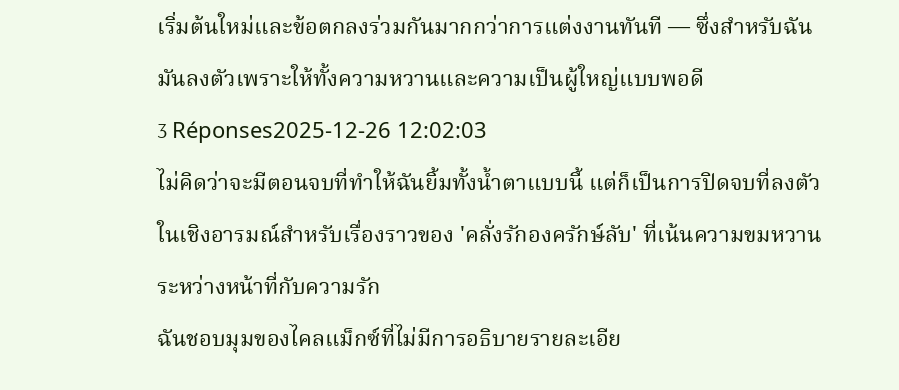เริ่มต้นใหม่และข้อตกลงร่วมกันมากกว่าการแต่งงานทันที — ซึ่งสำหรับฉันมันลงตัวเพราะให้ทั้งความหวานและความเป็นผู้ใหญ่แบบพอดี
3 Réponses2025-12-26 12:02:03
ไม่คิดว่าจะมีตอนจบที่ทำให้ฉันยิ้มทั้งน้ำตาแบบนี้ แต่ก็เป็นการปิดจบที่ลงตัวในเชิงอารมณ์สำหรับเรื่องราวของ 'คลั่งรักองครักษ์ลับ' ที่เน้นความขมหวานระหว่างหน้าที่กับความรัก
ฉันชอบมุมของไคลแม็กซ์ที่ไม่มีการอธิบายรายละเอีย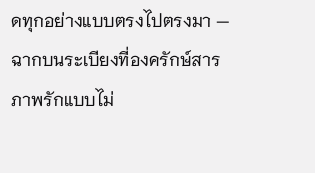ดทุกอย่างแบบตรงไปตรงมา — ฉากบนระเบียงที่องครักษ์สารภาพรักแบบไม่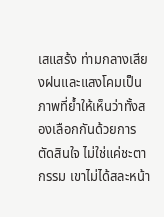เสแสร้ง ท่ามกลางเสียงฝนและแสงโคมเป็นภาพที่ย้ำให้เห็นว่าทั้งสองเลือกกันด้วยการตัดสินใจ ไม่ใช่แค่ชะตากรรม เขาไม่ได้สละหน้า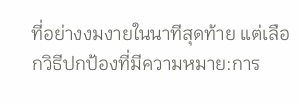ที่อย่างงมงายในนาทีสุดท้าย แต่เลือกวิธีปกป้องที่มีความหมาย:การ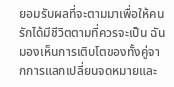ยอมรับผลที่จะตามมาเพื่อให้คนรักได้มีชีวิตตามที่ควรจะเป็น ฉันมองเห็นการเติบโตของทั้งคู่จากการแลกเปลี่ยนจดหมายและ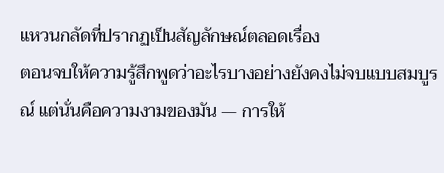แหวนกลัดที่ปรากฏเป็นสัญลักษณ์ตลอดเรื่อง
ตอนจบให้ความรู้สึกพูดว่าอะไรบางอย่างยังคงไม่จบแบบสมบูรณ์ แต่นั่นคือความงามของมัน — การให้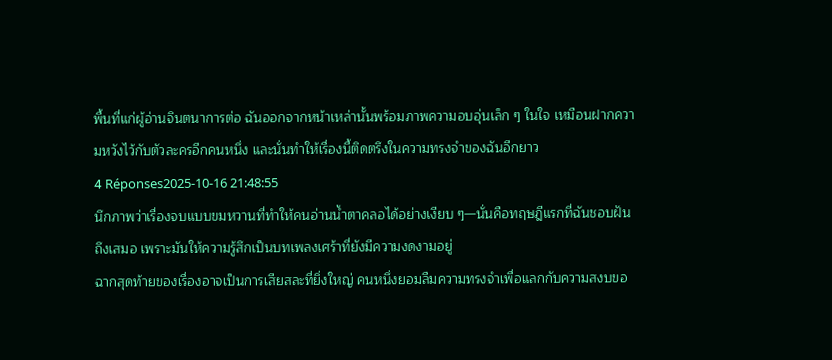พื้นที่แก่ผู้อ่านจินตนาการต่อ ฉันออกจากหน้าเหล่านั้นพร้อมภาพความอบอุ่นเล็ก ๆ ในใจ เหมือนฝากความหวังไว้กับตัวละครอีกคนหนึ่ง และนั่นทำให้เรื่องนี้ติดตรึงในความทรงจำของฉันอีกยาว
4 Réponses2025-10-16 21:48:55
นึกภาพว่าเรื่องจบแบบขมหวานที่ทำให้คนอ่านน้ำตาคลอได้อย่างเงียบ ๆ—นั่นคือทฤษฎีแรกที่ฉันชอบฝันถึงเสมอ เพราะมันให้ความรู้สึกเป็นบทเพลงเศร้าที่ยังมีความงดงามอยู่
ฉากสุดท้ายของเรื่องอาจเป็นการเสียสละที่ยิ่งใหญ่ คนหนึ่งยอมลืมความทรงจำเพื่อแลกกับความสงบขอ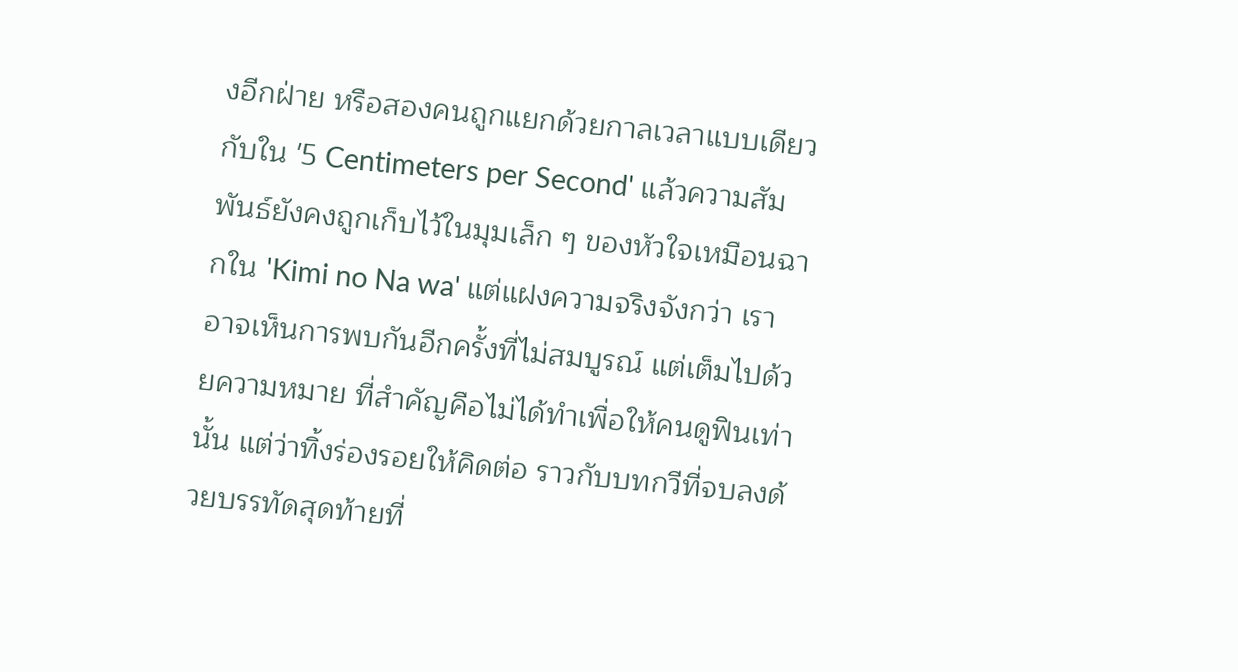งอีกฝ่าย หรือสองคนถูกแยกด้วยกาลเวลาแบบเดียวกับใน '5 Centimeters per Second' แล้วความสัมพันธ์ยังคงถูกเก็บไว้ในมุมเล็ก ๆ ของหัวใจเหมือนฉากใน 'Kimi no Na wa' แต่แฝงความจริงจังกว่า เราอาจเห็นการพบกันอีกครั้งที่ไม่สมบูรณ์ แต่เต็มไปด้วยความหมาย ที่สำคัญคือไม่ได้ทำเพื่อให้คนดูฟินเท่านั้น แต่ว่าทิ้งร่องรอยให้คิดต่อ ราวกับบทกวีที่จบลงด้วยบรรทัดสุดท้ายที่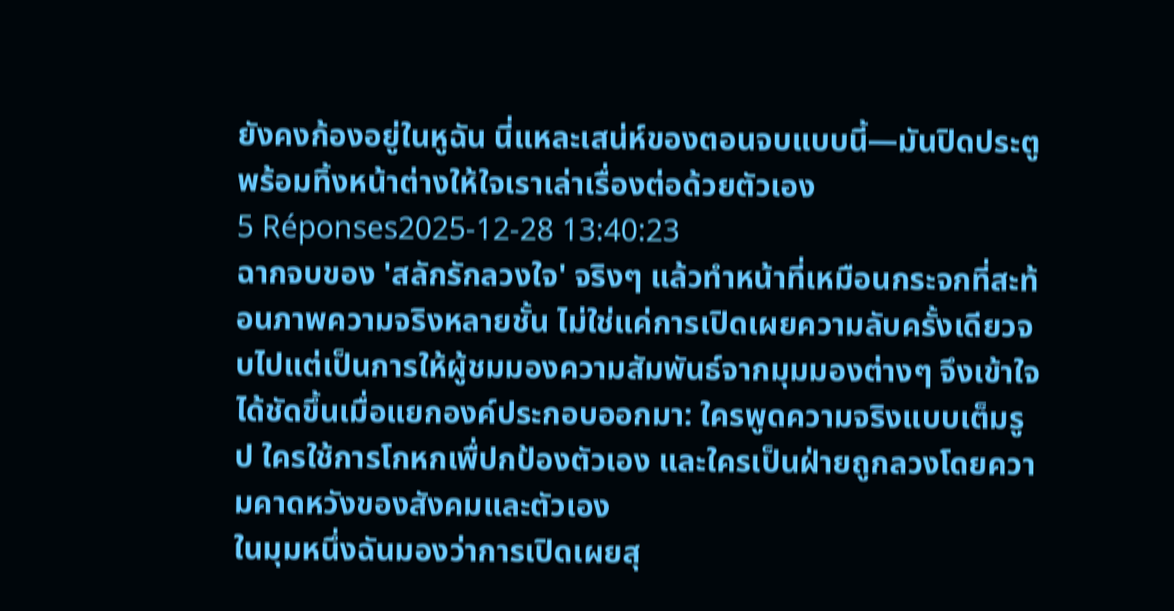ยังคงก้องอยู่ในหูฉัน นี่แหละเสน่ห์ของตอนจบแบบนี้—มันปิดประตูพร้อมทิ้งหน้าต่างให้ใจเราเล่าเรื่องต่อด้วยตัวเอง
5 Réponses2025-12-28 13:40:23
ฉากจบของ 'สลักรักลวงใจ' จริงๆ แล้วทำหน้าที่เหมือนกระจกที่สะท้อนภาพความจริงหลายชั้น ไม่ใช่แค่การเปิดเผยความลับครั้งเดียวจบไปแต่เป็นการให้ผู้ชมมองความสัมพันธ์จากมุมมองต่างๆ จึงเข้าใจได้ชัดขึ้นเมื่อแยกองค์ประกอบออกมา: ใครพูดความจริงแบบเต็มรูป ใครใช้การโกหกเพื่ปกป้องตัวเอง และใครเป็นฝ่ายถูกลวงโดยความคาดหวังของสังคมและตัวเอง
ในมุมหนึ่งฉันมองว่าการเปิดเผยสุ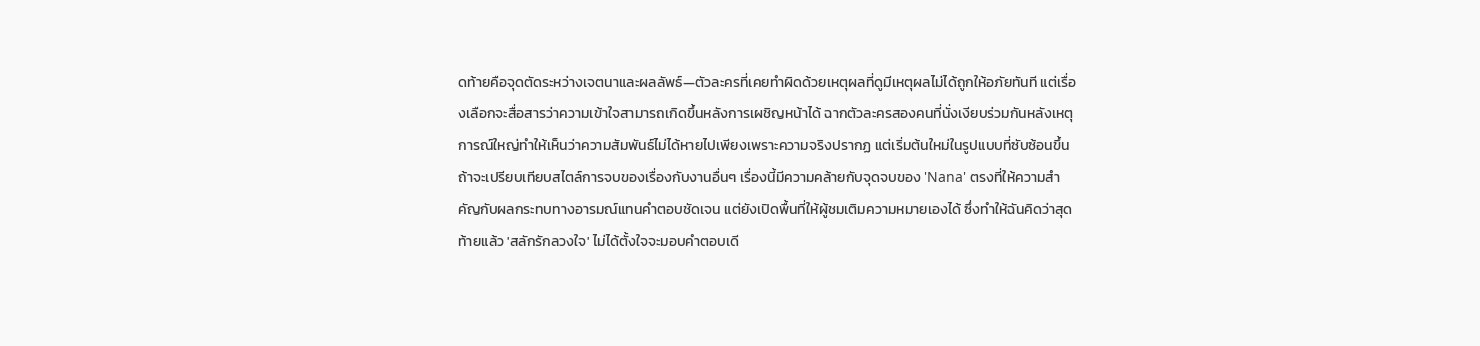ดท้ายคือจุดตัดระหว่างเจตนาและผลลัพธ์—ตัวละครที่เคยทำผิดด้วยเหตุผลที่ดูมีเหตุผลไม่ได้ถูกให้อภัยทันที แต่เรื่องเลือกจะสื่อสารว่าความเข้าใจสามารถเกิดขึ้นหลังการเผชิญหน้าได้ ฉากตัวละครสองคนที่นั่งเงียบร่วมกันหลังเหตุการณ์ใหญ่ทำให้เห็นว่าความสัมพันธ์ไม่ได้หายไปเพียงเพราะความจริงปรากฏ แต่เริ่มต้นใหม่ในรูปแบบที่ซับซ้อนขึ้น
ถ้าจะเปรียบเทียบสไตล์การจบของเรื่องกับงานอื่นๆ เรื่องนี้มีความคล้ายกับจุดจบของ 'Nana' ตรงที่ให้ความสำคัญกับผลกระทบทางอารมณ์แทนคำตอบชัดเจน แต่ยังเปิดพื้นที่ให้ผู้ชมเติมความหมายเองได้ ซึ่งทำให้ฉันคิดว่าสุดท้ายแล้ว 'สลักรักลวงใจ' ไม่ได้ตั้งใจจะมอบคำตอบเดี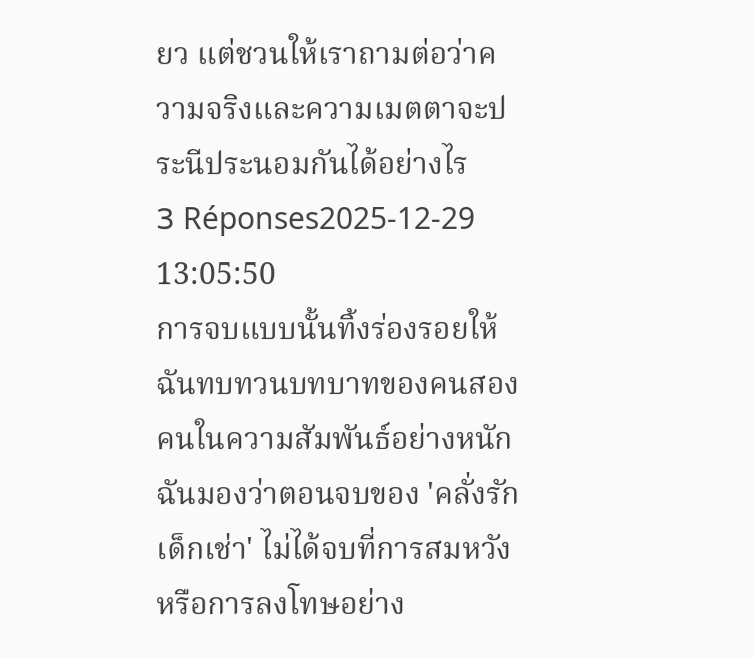ยว แต่ชวนให้เราถามต่อว่าความจริงและความเมตตาจะประนีประนอมกันได้อย่างไร
3 Réponses2025-12-29 13:05:50
การจบแบบนั้นทิ้งร่องรอยให้ฉันทบทวนบทบาทของคนสองคนในความสัมพันธ์อย่างหนัก
ฉันมองว่าตอนจบของ 'คลั่งรักเด็กเช่า' ไม่ได้จบที่การสมหวังหรือการลงโทษอย่าง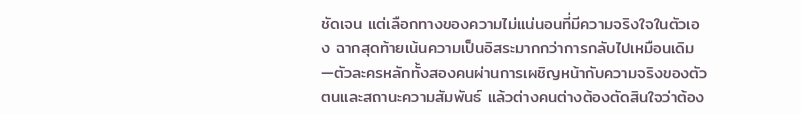ชัดเจน แต่เลือกทางของความไม่แน่นอนที่มีความจริงใจในตัวเอง ฉากสุดท้ายเน้นความเป็นอิสระมากกว่าการกลับไปเหมือนเดิม—ตัวละครหลักทั้งสองคนผ่านการเผชิญหน้ากับความจริงของตัวตนและสถานะความสัมพันธ์ แล้วต่างคนต่างต้องตัดสินใจว่าต้อง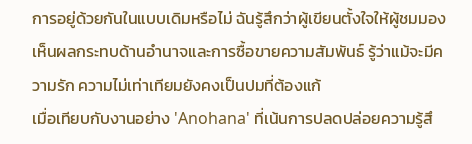การอยู่ด้วยกันในแบบเดิมหรือไม่ ฉันรู้สึกว่าผู้เขียนตั้งใจให้ผู้ชมมองเห็นผลกระทบด้านอำนาจและการซื้อขายความสัมพันธ์ รู้ว่าแม้จะมีความรัก ความไม่เท่าเทียมยังคงเป็นปมที่ต้องแก้
เมื่อเทียบกับงานอย่าง 'Anohana' ที่เน้นการปลดปล่อยความรู้สึ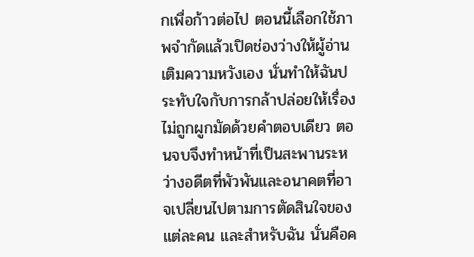กเพื่อก้าวต่อไป ตอนนี้เลือกใช้ภาพจำกัดแล้วเปิดช่องว่างให้ผู้อ่านเติมความหวังเอง นั่นทำให้ฉันประทับใจกับการกล้าปล่อยให้เรื่องไม่ถูกผูกมัดด้วยคำตอบเดียว ตอนจบจึงทำหน้าที่เป็นสะพานระหว่างอดีตที่พัวพันและอนาคตที่อาจเปลี่ยนไปตามการตัดสินใจของแต่ละคน และสำหรับฉัน นั่นคือค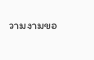วามงามขอ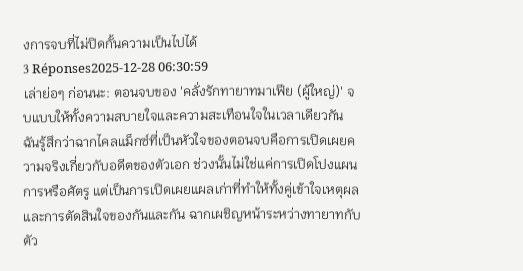งการจบที่ไม่ปิดกั้นความเป็นไปได้
3 Réponses2025-12-28 06:30:59
เล่าย่อๆ ก่อนนะ: ตอนจบของ 'คลั่งรักทายาทมาเฟีย (ผู้ใหญ่)' จบแบบให้ทั้งความสบายใจและความสะเทือนใจในเวลาเดียวกัน
ฉันรู้สึกว่าฉากไคลแม็กซ์ที่เป็นหัวใจของตอนจบคือการเปิดเผยความจริงเกี่ยวกับอดีตของตัวเอก ช่วงนั้นไม่ใช่แค่การเปิดโปงแผนการหรือศัตรู แต่เป็นการเปิดเผยแผลเก่าที่ทำให้ทั้งคู่เข้าใจเหตุผลและการตัดสินใจของกันและกัน ฉากเผชิญหน้าระหว่างทายาทกับตัว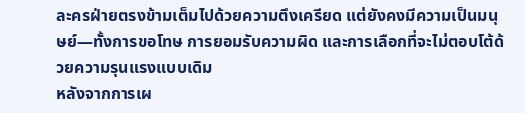ละครฝ่ายตรงข้ามเต็มไปด้วยความตึงเครียด แต่ยังคงมีความเป็นมนุษย์—ทั้งการขอโทษ การยอมรับความผิด และการเลือกที่จะไม่ตอบโต้ด้วยความรุนแรงแบบเดิม
หลังจากการเผ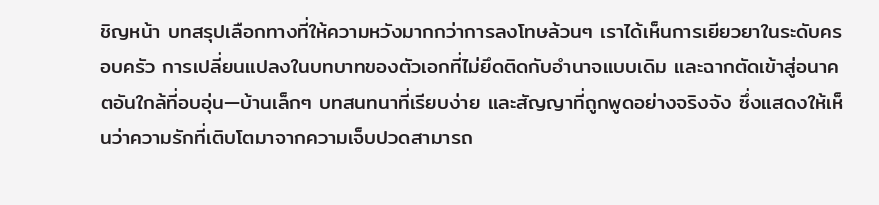ชิญหน้า บทสรุปเลือกทางที่ให้ความหวังมากกว่าการลงโทษล้วนๆ เราได้เห็นการเยียวยาในระดับครอบครัว การเปลี่ยนแปลงในบทบาทของตัวเอกที่ไม่ยึดติดกับอำนาจแบบเดิม และฉากตัดเข้าสู่อนาคตอันใกล้ที่อบอุ่น—บ้านเล็กๆ บทสนทนาที่เรียบง่าย และสัญญาที่ถูกพูดอย่างจริงจัง ซึ่งแสดงให้เห็นว่าความรักที่เติบโตมาจากความเจ็บปวดสามารถ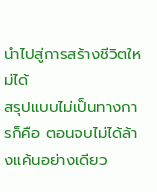นำไปสู่การสร้างชีวิตใหม่ได้
สรุปแบบไม่เป็นทางการก็คือ ตอนจบไม่ได้ล้างแค้นอย่างเดียว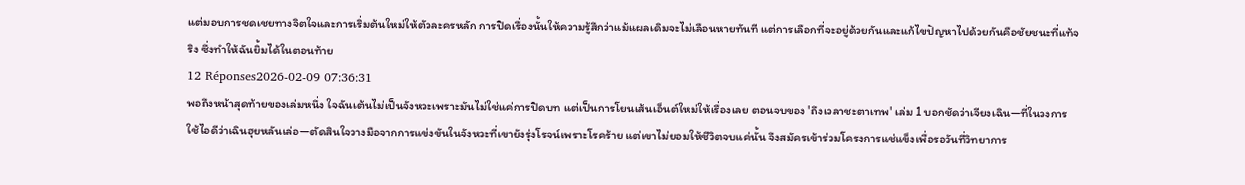แต่มอบการชดเชยทางจิตใจและการเริ่มต้นใหม่ให้ตัวละครหลัก การปิดเรื่องนั้นให้ความรู้สึกว่าแม้แผลเดิมจะไม่เลือนหายทันที แต่การเลือกที่จะอยู่ด้วยกันและแก้ไขปัญหาไปด้วยกันคือชัยชนะที่แท้จริง ซึ่งทำให้ฉันยิ้มได้ในตอนท้าย
12 Réponses2026-02-09 07:36:31
พอถึงหน้าสุดท้ายของเล่มหนึ่ง ใจฉันเต้นไม่เป็นจังหวะเพราะมันไม่ใช่แค่การปิดบท แต่เป็นการโยนเส้นเอ็นต์ใหม่ให้เรื่องเลย ตอนจบของ 'ถึงเวลาชะตาเทพ' เล่ม 1 บอกชัดว่าเจียงเฉิน—ที่ในวงการใช้ไอดีว่าเฉินฮุยหลันเล่อ—ตัดสินใจวางมือจากการแข่งขันในจังหวะที่เขายังรุ่งโรจน์เพราะโรคร้าย แต่เขาไม่ยอมให้ชีวิตจบแค่นั้น จึงสมัครเข้าร่วมโครงการแช่แข็งเพื่อรอวันที่วิทยาการ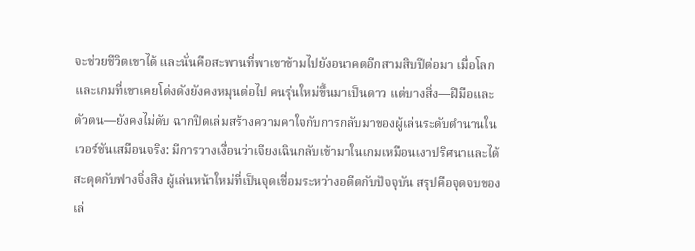จะช่วยชีวิตเขาได้ และนั่นคือสะพานที่พาเขาข้ามไปยังอนาคตอีกสามสิบปีต่อมา เมื่อโลกและเกมที่เขาเคยโด่งดังยังคงหมุนต่อไป คนรุ่นใหม่ขึ้นมาเป็นดาว แต่บางสิ่ง—ฝีมือและตัวตน—ยังคงไม่ดับ ฉากปิดเล่มสร้างความคาใจกับการกลับมาของผู้เล่นระดับตำนานในเวอร์ชันเสมือนจริง: มีการวางเงื่อนว่าเจียงเฉินกลับเข้ามาในเกมเหมือนเงาปริศนาและได้สะดุดกับฟางจิ่งสิง ผู้เล่นหน้าใหม่ที่เป็นจุดเชื่อมระหว่างอดีตกับปัจจุบัน สรุปคือจุดจบของเล่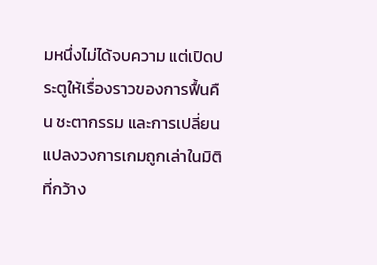มหนึ่งไม่ได้จบความ แต่เปิดประตูให้เรื่องราวของการฟื้นคืน ชะตากรรม และการเปลี่ยนแปลงวงการเกมถูกเล่าในมิติที่กว้าง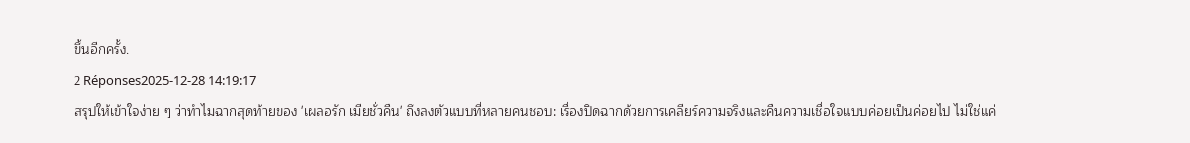ขึ้นอีกครั้ง.
2 Réponses2025-12-28 14:19:17
สรุปให้เข้าใจง่าย ๆ ว่าทำไมฉากสุดท้ายของ 'เผลอรัก เมียชั่วคืน' ถึงลงตัวแบบที่หลายคนชอบ: เรื่องปิดฉากด้วยการเคลียร์ความจริงและคืนความเชื่อใจแบบค่อยเป็นค่อยไป ไม่ใช่แค่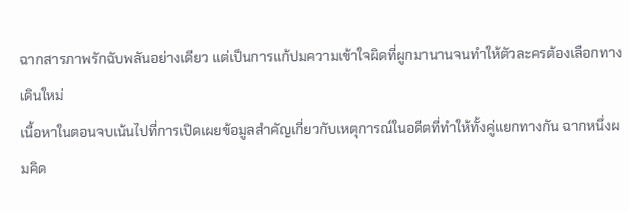ฉากสารภาพรักฉับพลันอย่างเดียว แต่เป็นการแก้ปมความเข้าใจผิดที่ผูกมานานจนทำให้ตัวละครต้องเลือกทางเดินใหม่
เนื้อหาในตอนจบเน้นไปที่การเปิดเผยข้อมูลสำคัญเกี่ยวกับเหตุการณ์ในอดีตที่ทำให้ทั้งคู่แยกทางกัน ฉากหนึ่งผมคิด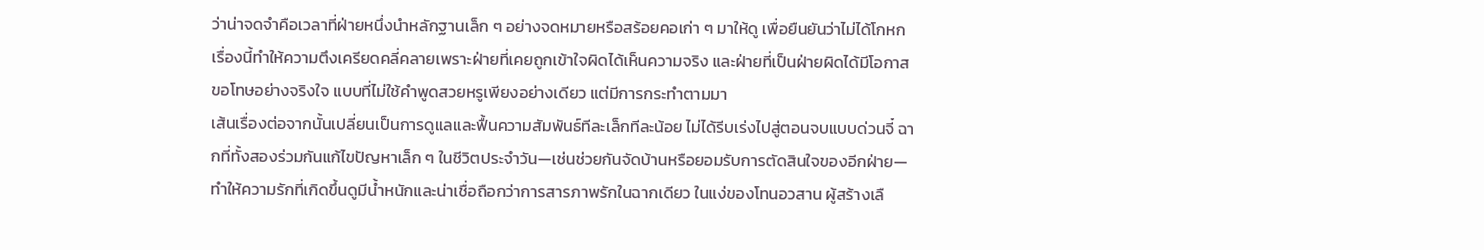ว่าน่าจดจำคือเวลาที่ฝ่ายหนึ่งนำหลักฐานเล็ก ๆ อย่างจดหมายหรือสร้อยคอเก่า ๆ มาให้ดู เพื่อยืนยันว่าไม่ได้โกหก เรื่องนี้ทำให้ความตึงเครียดคลี่คลายเพราะฝ่ายที่เคยถูกเข้าใจผิดได้เห็นความจริง และฝ่ายที่เป็นฝ่ายผิดได้มีโอกาสขอโทษอย่างจริงใจ แบบที่ไม่ใช้คำพูดสวยหรูเพียงอย่างเดียว แต่มีการกระทำตามมา
เส้นเรื่องต่อจากนั้นเปลี่ยนเป็นการดูแลและฟื้นความสัมพันธ์ทีละเล็กทีละน้อย ไม่ได้รีบเร่งไปสู่ตอนจบแบบด่วนจี๋ ฉากที่ทั้งสองร่วมกันแก้ไขปัญหาเล็ก ๆ ในชีวิตประจำวัน—เช่นช่วยกันจัดบ้านหรือยอมรับการตัดสินใจของอีกฝ่าย—ทำให้ความรักที่เกิดขึ้นดูมีน้ำหนักและน่าเชื่อถือกว่าการสารภาพรักในฉากเดียว ในแง่ของโทนอวสาน ผู้สร้างเลื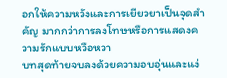อกให้ความหวังและการเยียวยาเป็นจุดสำคัญ มากกว่าการลงโทษหรือการแสดงความรักแบบหวือหวา
บทสุดท้ายจบลงด้วยความอบอุ่นและแง่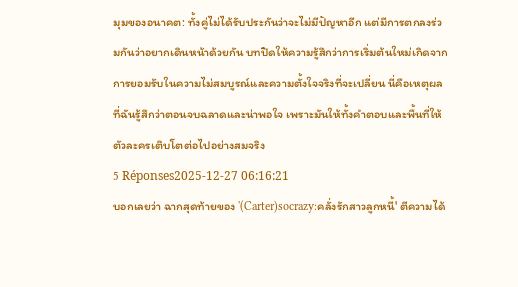มุมของอนาคต: ทั้งคู่ไม่ได้รับประกันว่าจะไม่มีปัญหาอีก แต่มีการตกลงร่วมกันว่าอยากเดินหน้าด้วยกัน บทปิดให้ความรู้สึกว่าการเริ่มต้นใหม่เกิดจากการยอมรับในความไม่สมบูรณ์และความตั้งใจจริงที่จะเปลี่ยน นี่คือเหตุผลที่ฉันรู้สึกว่าตอนจบฉลาดและน่าพอใจ เพราะมันให้ทั้งคำตอบและพื้นที่ให้ตัวละครเติบโตต่อไปอย่างสมจริง
5 Réponses2025-12-27 06:16:21
บอกเลยว่า ฉากสุดท้ายของ '(Carter)socrazy:คลั่งรักสาวลูกหนี้' ตีความได้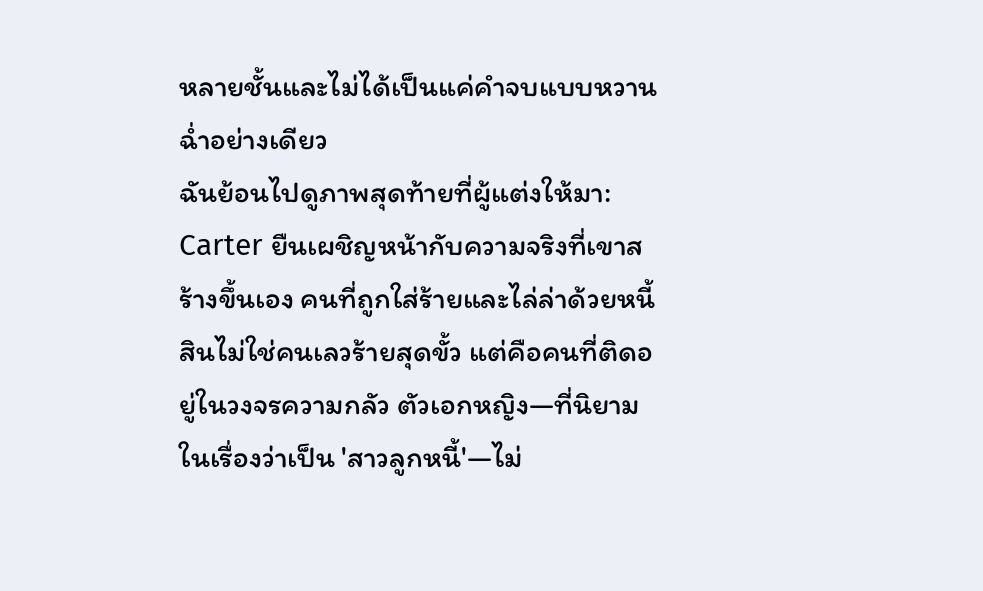หลายชั้นและไม่ได้เป็นแค่คำจบแบบหวานฉ่ำอย่างเดียว
ฉันย้อนไปดูภาพสุดท้ายที่ผู้แต่งให้มา: Carter ยืนเผชิญหน้ากับความจริงที่เขาสร้างขึ้นเอง คนที่ถูกใส่ร้ายและไล่ล่าด้วยหนี้สินไม่ใช่คนเลวร้ายสุดขั้ว แต่คือคนที่ติดอยู่ในวงจรความกลัว ตัวเอกหญิง—ที่นิยามในเรื่องว่าเป็น 'สาวลูกหนี้'—ไม่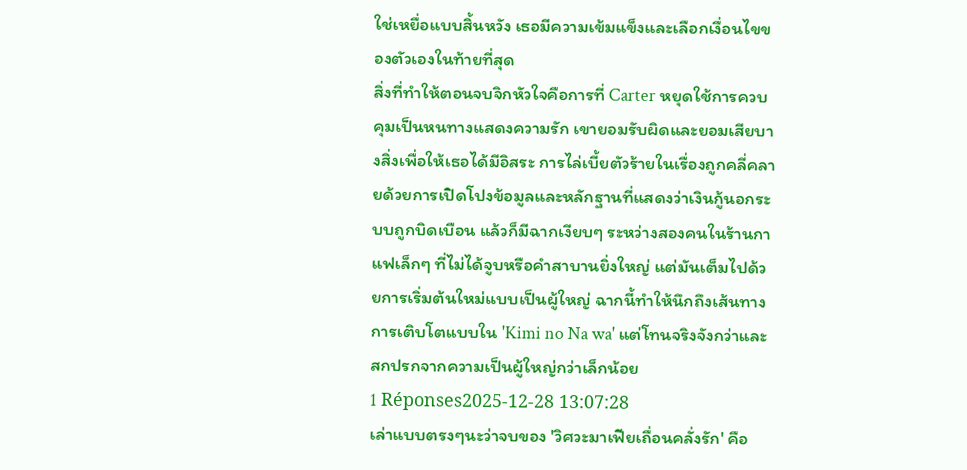ใช่เหยื่อแบบสิ้นหวัง เธอมีความเข้มแข็งและเลือกเงื่อนไขของตัวเองในท้ายที่สุด
สิ่งที่ทำให้ตอนจบจิกหัวใจคือการที่ Carter หยุดใช้การควบคุมเป็นหนทางแสดงความรัก เขายอมรับผิดและยอมเสียบางสิ่งเพื่อให้เธอได้มีอิสระ การไล่เบี้ยตัวร้ายในเรื่องถูกคลี่คลายด้วยการเปิดโปงข้อมูลและหลักฐานที่แสดงว่าเงินกู้นอกระบบถูกบิดเบือน แล้วก็มีฉากเงียบๆ ระหว่างสองคนในร้านกาแฟเล็กๆ ที่ไม่ได้จูบหรือคำสาบานยิ่งใหญ่ แต่มันเต็มไปด้วยการเริ่มต้นใหม่แบบเป็นผู้ใหญ่ ฉากนี้ทำให้นึกถึงเส้นทางการเติบโตแบบใน 'Kimi no Na wa' แต่โทนจริงจังกว่าและสกปรกจากความเป็นผู้ใหญ่กว่าเล็กน้อย
1 Réponses2025-12-28 13:07:28
เล่าแบบตรงๆนะว่าจบของ 'วิศวะมาเฟียเถื่อนคลั่งรัก' คือ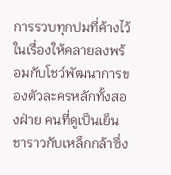การรวบทุกปมที่ค้างไว้ในเรื่องให้คลายลงพร้อมกับโชว์พัฒนาการของตัวละครหลักทั้งสองฝ่าย คนที่ดูเป็นเย็นชาราวกับเหล็กกล้าซึ่ง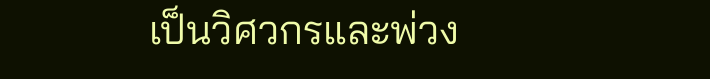เป็นวิศวกรและพ่วง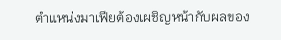ตำแหน่งมาเฟียต้องเผชิญหน้ากับผลของ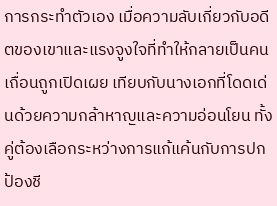การกระทำตัวเอง เมื่อความลับเกี่ยวกับอดีตของเขาและแรงจูงใจที่ทำให้กลายเป็นคนเถื่อนถูกเปิดเผย เทียบกับนางเอกที่โดดเด่นด้วยความกล้าหาญและความอ่อนโยน ทั้งคู่ต้องเลือกระหว่างการแก้แค้นกับการปกป้องชี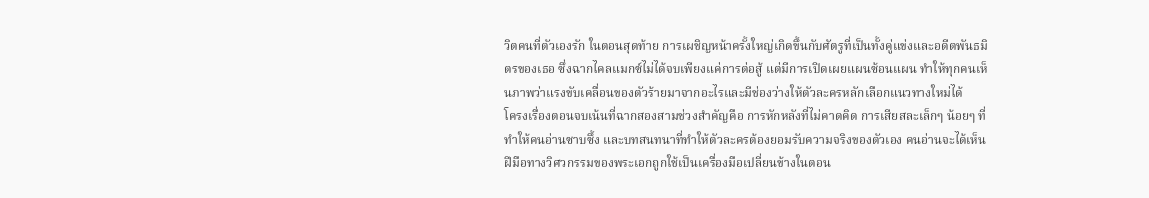วิตคนที่ตัวเองรัก ในตอนสุดท้าย การเผชิญหน้าครั้งใหญ่เกิดขึ้นกับศัตรูที่เป็นทั้งคู่แข่งและอดีตพันธมิตรของเธอ ซึ่งฉากไคลแมกซ์ไม่ได้จบเพียงแค่การต่อสู้ แต่มีการเปิดเผยแผนซ้อนแผน ทำให้ทุกคนเห็นภาพว่าแรงขับเคลื่อนของตัวร้ายมาจากอะไรและมีช่องว่างให้ตัวละครหลักเลือกแนวทางใหม่ได้
โครงเรื่องตอนจบเน้นที่ฉากสองสามช่วงสำคัญคือ การหักหลังที่ไม่คาดคิด การเสียสละเล็กๆ น้อยๆ ที่ทำให้คนอ่านซาบซึ้ง และบทสนทนาที่ทำให้ตัวละครต้องยอมรับความจริงของตัวเอง คนอ่านจะได้เห็นฝีมือทางวิศวกรรมของพระเอกถูกใช้เป็นเครื่องมือเปลี่ยนข้างในตอน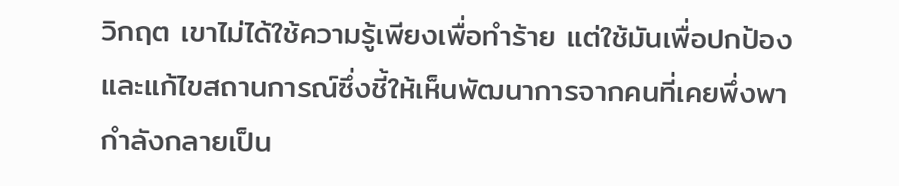วิกฤต เขาไม่ได้ใช้ความรู้เพียงเพื่อทำร้าย แต่ใช้มันเพื่อปกป้องและแก้ไขสถานการณ์ซึ่งชี้ให้เห็นพัฒนาการจากคนที่เคยพึ่งพากำลังกลายเป็น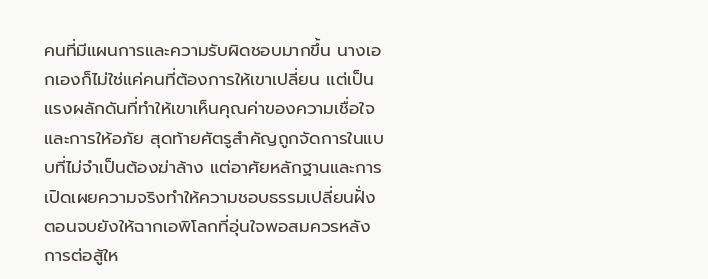คนที่มีแผนการและความรับผิดชอบมากขึ้น นางเอกเองก็ไม่ใช่แค่คนที่ต้องการให้เขาเปลี่ยน แต่เป็นแรงผลักดันที่ทำให้เขาเห็นคุณค่าของความเชื่อใจและการให้อภัย สุดท้ายศัตรูสำคัญถูกจัดการในแบบที่ไม่จำเป็นต้องฆ่าล้าง แต่อาศัยหลักฐานและการเปิดเผยความจริงทำให้ความชอบธรรมเปลี่ยนฝั่ง
ตอนจบยังให้ฉากเอพิโลกที่อุ่นใจพอสมควรหลังการต่อสู้ให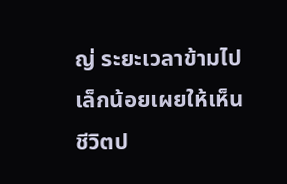ญ่ ระยะเวลาข้ามไปเล็กน้อยเผยให้เห็นชีวิตป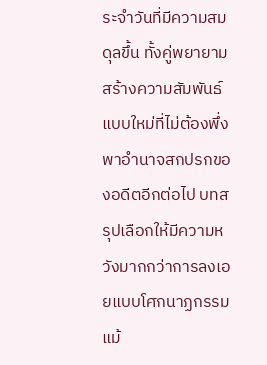ระจำวันที่มีความสมดุลขึ้น ทั้งคู่พยายามสร้างความสัมพันธ์แบบใหม่ที่ไม่ต้องพึ่งพาอำนาจสกปรกของอดีตอีกต่อไป บทสรุปเลือกให้มีความหวังมากกว่าการลงเอยแบบโศกนาฏกรรม แม้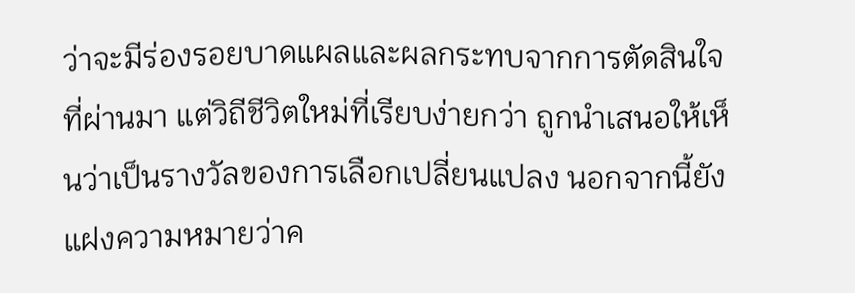ว่าจะมีร่องรอยบาดแผลและผลกระทบจากการตัดสินใจที่ผ่านมา แต่วิถีชีวิตใหม่ที่เรียบง่ายกว่า ถูกนำเสนอให้เห็นว่าเป็นรางวัลของการเลือกเปลี่ยนแปลง นอกจากนี้ยังแฝงความหมายว่าค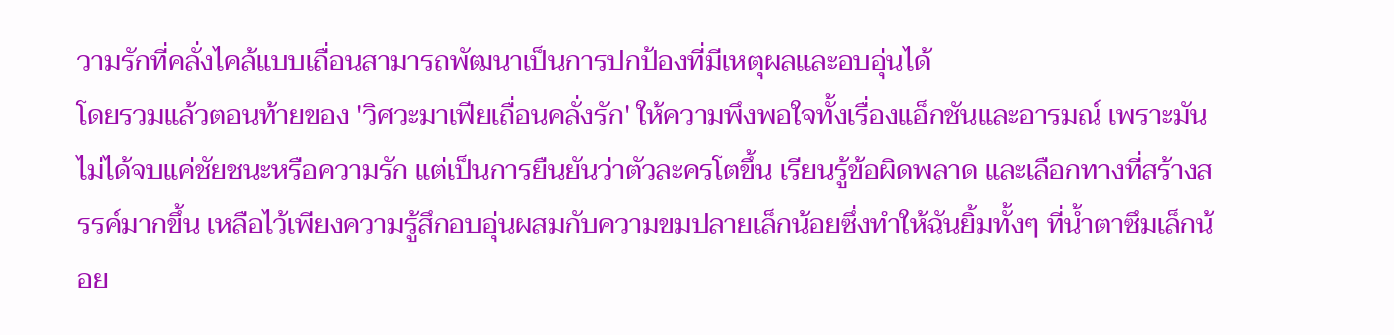วามรักที่คลั่งไคล้แบบเถื่อนสามารถพัฒนาเป็นการปกป้องที่มีเหตุผลและอบอุ่นได้
โดยรวมแล้วตอนท้ายของ 'วิศวะมาเฟียเถื่อนคลั่งรัก' ให้ความพึงพอใจทั้งเรื่องแอ็กชันและอารมณ์ เพราะมันไม่ได้จบแค่ชัยชนะหรือความรัก แต่เป็นการยืนยันว่าตัวละครโตขึ้น เรียนรู้ข้อผิดพลาด และเลือกทางที่สร้างสรรค์มากขึ้น เหลือไว้เพียงความรู้สึกอบอุ่นผสมกับความขมปลายเล็กน้อยซึ่งทำให้ฉันยิ้มทั้งๆ ที่น้ำตาซึมเล็กน้อย